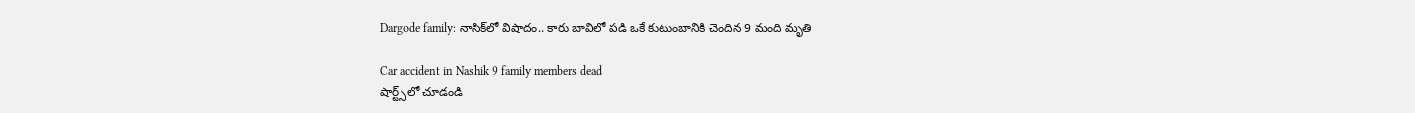Dargode family: నాసిక్‌లో విషాదం.. కారు బావిలో పడి ఒకే కుటుంబానికి చెందిన 9 మంది మృతి

Car accident in Nashik 9 family members dead
షార్ట్స్‌లో చూడండి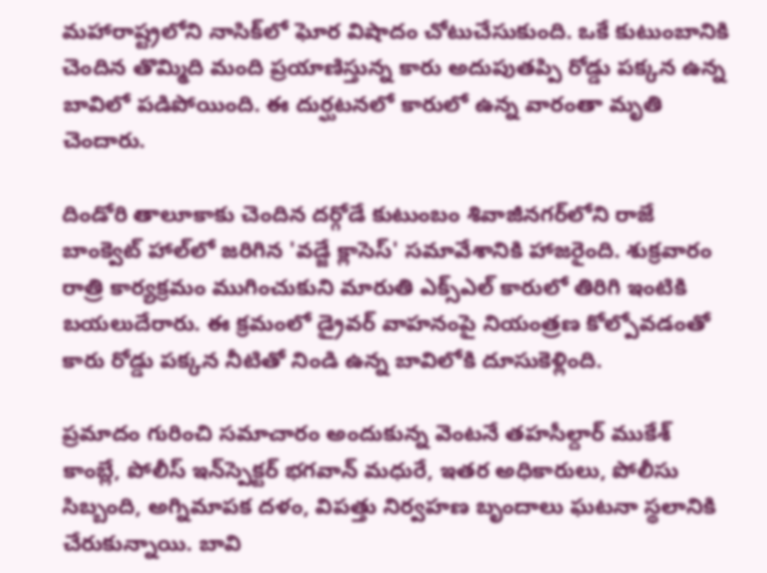మహారాష్ట్రలోని నాసిక్‌లో ఘోర విషాదం చోటుచేసుకుంది. ఒకే కుటుంబానికి చెందిన తొమ్మిది మంది ప్రయాణిస్తున్న కారు అదుపుతప్పి రోడ్డు పక్కన ఉన్న బావిలో పడిపోయింది. ఈ దుర్ఘటనలో కారులో ఉన్న వారంతా మృతి చెందారు.

దిండోరి తాలూకాకు చెందిన దర్గోడే కుటుంబం శివాజీనగర్‌లోని రాజే బాంక్వెట్ హాల్‌లో జరిగిన 'వడ్జే క్లాసెస్' సమావేశానికి హాజరైంది. శుక్రవారం రాత్రి కార్యక్రమం ముగించుకుని మారుతి ఎక్స్ఎల్ కారులో తిరిగి ఇంటికి బయలుదేరారు. ఈ క్రమంలో డ్రైవర్ వాహనంపై నియంత్రణ కోల్పోవడంతో కారు రోడ్డు పక్కన నీటితో నిండి ఉన్న బావిలోకి దూసుకెళ్లింది.

ప్రమాదం గురించి సమాచారం అందుకున్న వెంటనే తహసీల్దార్ ముకేశ్ కాంబ్లే, పోలీస్ ఇన్‌స్పెక్టర్ భగవాన్ మధురే, ఇతర అధికారులు, పోలీసు సిబ్బంది, అగ్నిమాపక దళం, విపత్తు నిర్వహణ బృందాలు ఘటనా స్థలానికి చేరుకున్నాయి. బావి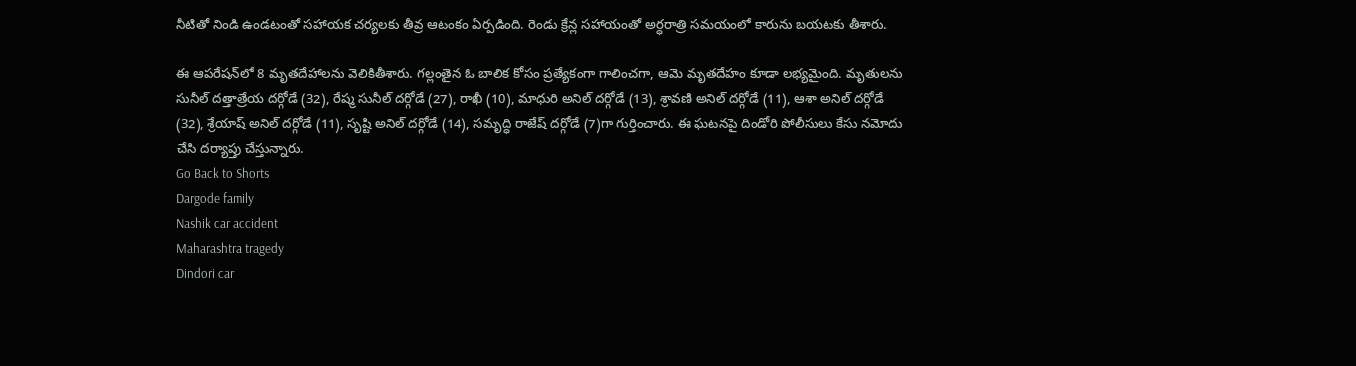నీటితో నిండి ఉండటంతో సహాయక చర్యలకు తీవ్ర ఆటంకం ఏర్పడింది. రెండు క్రేన్ల సహాయంతో అర్ధరాత్రి సమయంలో కారును బయటకు తీశారు.

ఈ ఆపరేషన్‌లో 8 మృతదేహాలను వెలికితీశారు. గల్లంతైన ఓ బాలిక కోసం ప్రత్యేకంగా గాలించగా, ఆమె మృతదేహం కూడా లభ్యమైంది. మృతులను సునీల్ దత్తాత్రేయ దర్గోడే (32), రేష్మ సునీల్ దర్గోడే (27), రాఖీ (10), మాధురి అనిల్ దర్గోడే (13), శ్రావణి అనిల్ దర్గోడే (11), ఆశా అనిల్ దర్గోడే (32), శ్రేయాష్ అనిల్ దర్గోడే (11), సృష్టి అనిల్ దర్గోడే (14), సమృద్ధి రాజేష్ దర్గోడే (7)గా గుర్తించారు. ఈ ఘటనపై దిండోరి పోలీసులు కేసు నమోదు చేసి దర్యాప్తు చేస్తున్నారు.
Go Back to Shorts
Dargode family
Nashik car accident
Maharashtra tragedy
Dindori car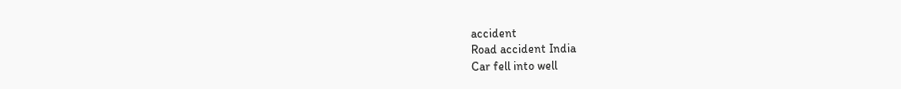accident
Road accident India
Car fell into well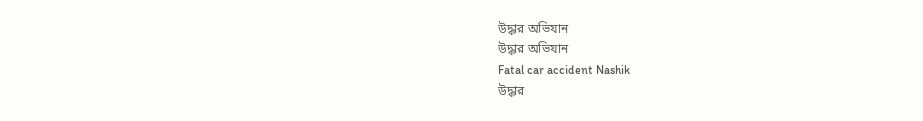উদ্ধার অভিযান
উদ্ধার অভিযান
Fatal car accident Nashik
উদ্ধার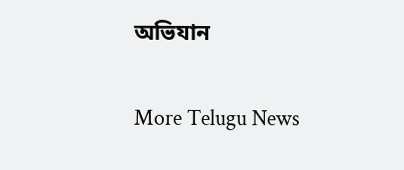অভিযান

More Telugu News